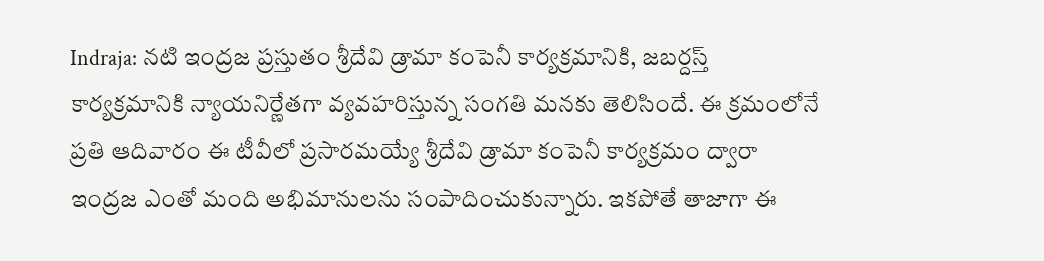Indraja: నటి ఇంద్రజ ప్రస్తుతం శ్రీదేవి డ్రామా కంపెనీ కార్యక్రమానికి, జబర్దస్త్ కార్యక్రమానికి న్యాయనిర్ణేతగా వ్యవహరిస్తున్న సంగతి మనకు తెలిసిందే. ఈ క్రమంలోనే ప్రతి ఆదివారం ఈ టీవీలో ప్రసారమయ్యే శ్రీదేవి డ్రామా కంపెనీ కార్యక్రమం ద్వారా ఇంద్రజ ఎంతో మంది అభిమానులను సంపాదించుకున్నారు. ఇకపోతే తాజాగా ఈ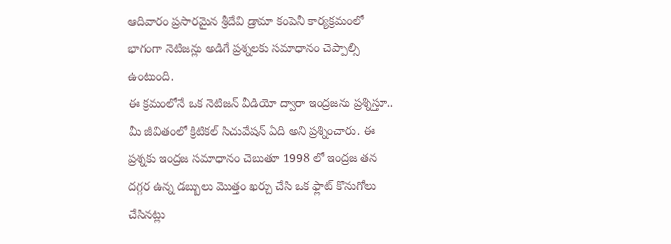ఆదివారం ప్రసారమైన శ్రీదేవి డ్రామా కంపెనీ కార్యక్రమంలో భాగంగా నెటిజన్లు అడిగే ప్రశ్నలకు సమాధానం చెప్పాల్సి ఉంటుంది.
ఈ క్రమంలోనే ఒక నెటిజన్ వీడియో ద్వారా ఇంద్రజను ప్రశ్నిస్తూ.. మీ జీవితంలో క్రిటికల్ సిచువేషన్ ఏది అని ప్రశ్నించారు. ఈ ప్రశ్నకు ఇంద్రజ సమాధానం చెబుతూ 1998 లో ఇంద్రజ తన దగ్గర ఉన్న డబ్బులు మొత్తం ఖర్చు చేసి ఒక ఫ్లాట్ కొనుగోలు చేసినట్లు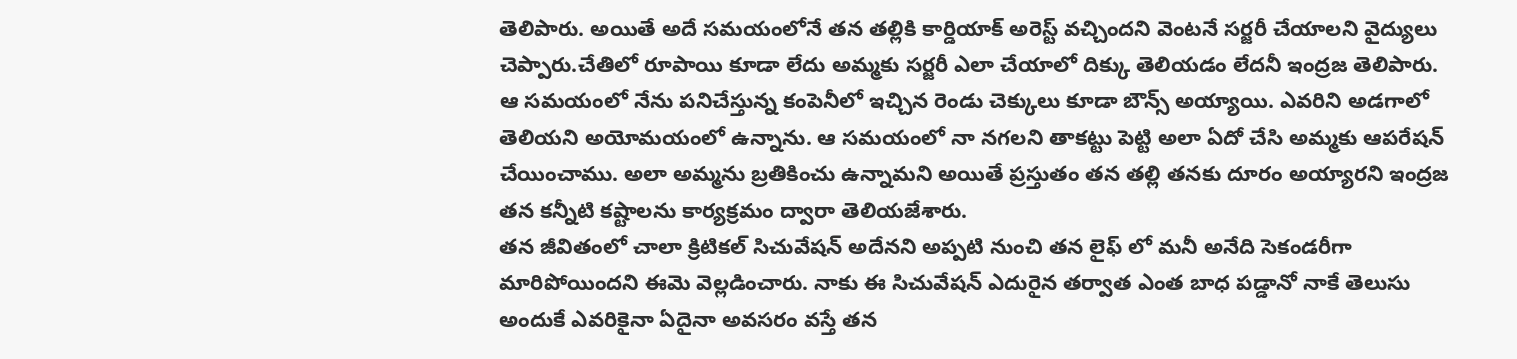తెలిపారు. అయితే అదే సమయంలోనే తన తల్లికి కార్డియాక్ అరెస్ట్ వచ్చిందని వెంటనే సర్జరీ చేయాలని వైద్యులు చెప్పారు.చేతిలో రూపాయి కూడా లేదు అమ్మకు సర్జరీ ఎలా చేయాలో దిక్కు తెలియడం లేదనీ ఇంద్రజ తెలిపారు.
ఆ సమయంలో నేను పనిచేస్తున్న కంపెనీలో ఇచ్చిన రెండు చెక్కులు కూడా బౌన్స్ అయ్యాయి. ఎవరిని అడగాలో తెలియని అయోమయంలో ఉన్నాను. ఆ సమయంలో నా నగలని తాకట్టు పెట్టి అలా ఏదో చేసి అమ్మకు ఆపరేషన్ చేయించాము. అలా అమ్మను బ్రతికించు ఉన్నామని అయితే ప్రస్తుతం తన తల్లి తనకు దూరం అయ్యారని ఇంద్రజ తన కన్నీటి కష్టాలను కార్యక్రమం ద్వారా తెలియజేశారు.
తన జీవితంలో చాలా క్రిటికల్ సిచువేషన్ అదేనని అప్పటి నుంచి తన లైఫ్ లో మనీ అనేది సెకండరీగా మారిపోయిందని ఈమె వెల్లడించారు. నాకు ఈ సిచువేషన్ ఎదురైన తర్వాత ఎంత బాధ పడ్డానో నాకే తెలుసు అందుకే ఎవరికైనా ఏదైనా అవసరం వస్తే తన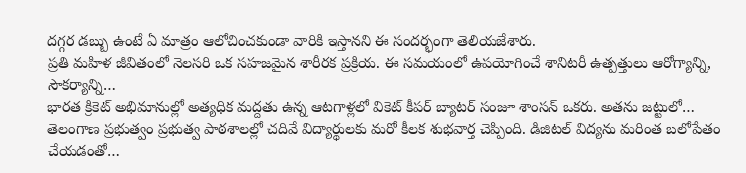దగ్గర డబ్బు ఉంటే ఏ మాత్రం ఆలోచించకుండా వారికి ఇస్తానని ఈ సందర్భంగా తెలియజేశారు.
ప్రతి మహిళ జీవితంలో నెలసరి ఒక సహజమైన శారీరక ప్రక్రియ. ఈ సమయంలో ఉపయోగించే శానిటరీ ఉత్పత్తులు ఆరోగ్యాన్ని, సౌకర్యాన్ని…
భారత క్రికెట్ అభిమానుల్లో అత్యధిక మద్దతు ఉన్న ఆటగాళ్లలో వికెట్ కీపర్ బ్యాటర్ సంజూ శాంసన్ ఒకరు. అతను జట్టులో…
తెలంగాణ ప్రభుత్వం ప్రభుత్వ పాఠశాలల్లో చదివే విద్యార్థులకు మరో కీలక శుభవార్త చెప్పింది. డిజిటల్ విద్యను మరింత బలోపేతం చేయడంతో…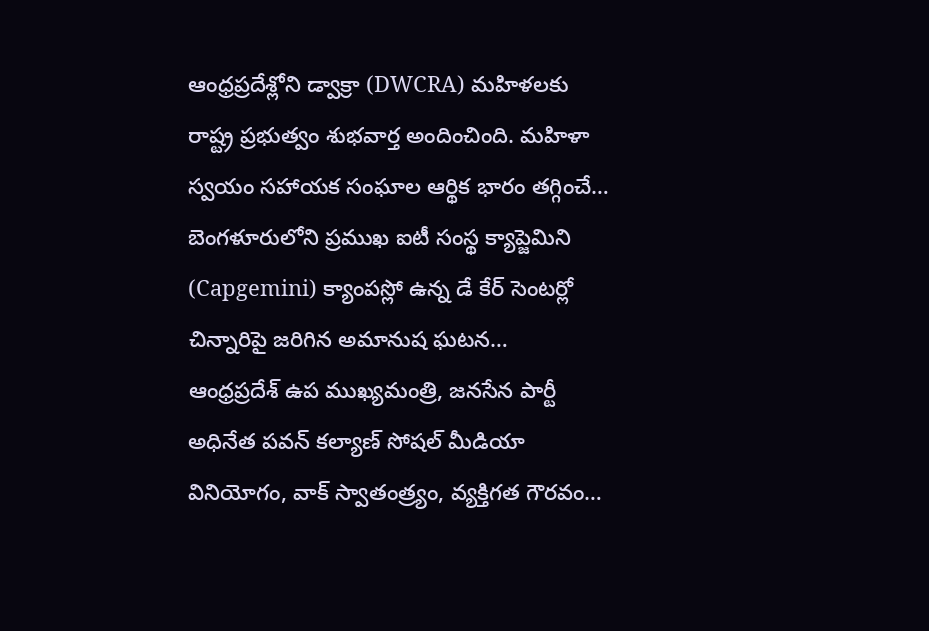ఆంధ్రప్రదేశ్లోని డ్వాక్రా (DWCRA) మహిళలకు రాష్ట్ర ప్రభుత్వం శుభవార్త అందించింది. మహిళా స్వయం సహాయక సంఘాల ఆర్థిక భారం తగ్గించే…
బెంగళూరులోని ప్రముఖ ఐటీ సంస్థ క్యాప్జెమిని (Capgemini) క్యాంపస్లో ఉన్న డే కేర్ సెంటర్లో చిన్నారిపై జరిగిన అమానుష ఘటన…
ఆంధ్రప్రదేశ్ ఉప ముఖ్యమంత్రి, జనసేన పార్టీ అధినేత పవన్ కల్యాణ్ సోషల్ మీడియా వినియోగం, వాక్ స్వాతంత్ర్యం, వ్యక్తిగత గౌరవం…